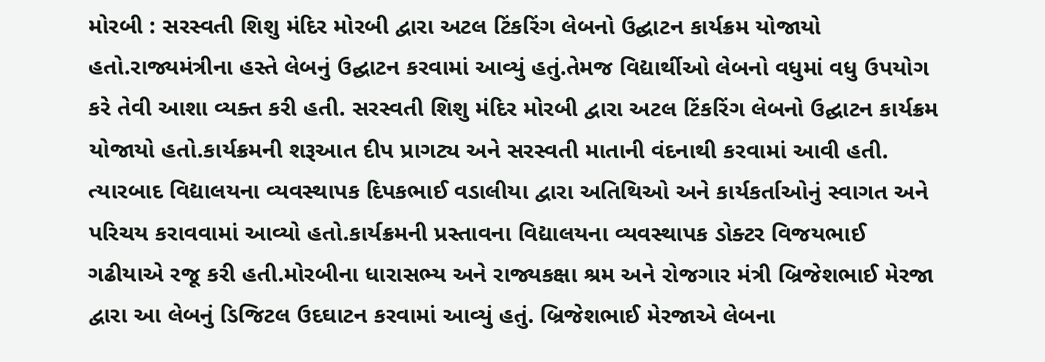મોરબી : સરસ્વતી શિશુ મંદિર મોરબી દ્વારા અટલ ટિંકરિંગ લેબનો ઉદ્ઘાટન કાર્યક્રમ યોજાયો હતો.રાજ્યમંત્રીના હસ્તે લેબનું ઉદ્ઘાટન કરવામાં આવ્યું હતું.તેમજ વિદ્યાર્થીઓ લેબનો વધુમાં વધુ ઉપયોગ કરે તેવી આશા વ્યક્ત કરી હતી. સરસ્વતી શિશુ મંદિર મોરબી દ્વારા અટલ ટિંકરિંગ લેબનો ઉદ્ઘાટન કાર્યક્રમ યોજાયો હતો.કાર્યક્રમની શરૂઆત દીપ પ્રાગટ્ય અને સરસ્વતી માતાની વંદનાથી કરવામાં આવી હતી. ત્યારબાદ વિદ્યાલયના વ્યવસ્થાપક દિપકભાઈ વડાલીયા દ્વારા અતિથિઓ અને કાર્યકર્તાઓનું સ્વાગત અને પરિચય કરાવવામાં આવ્યો હતો.કાર્યક્રમની પ્રસ્તાવના વિદ્યાલયના વ્યવસ્થાપક ડોક્ટર વિજયભાઈ ગઢીયાએ રજૂ કરી હતી.મોરબીના ધારાસભ્ય અને રાજ્યકક્ષા શ્રમ અને રોજગાર મંત્રી બ્રિજેશભાઈ મેરજા દ્વારા આ લેબનું ડિજિટલ ઉદઘાટન કરવામાં આવ્યું હતું. બ્રિજેશભાઈ મેરજાએ લેબના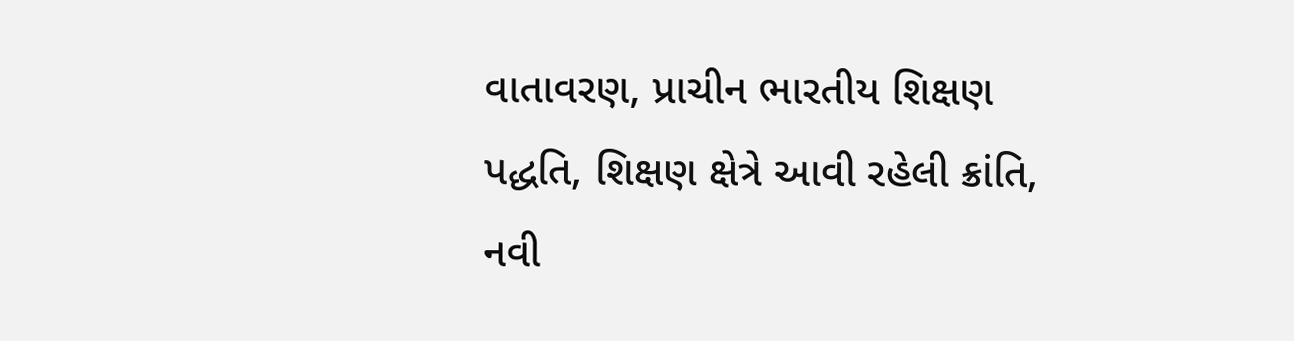વાતાવરણ, પ્રાચીન ભારતીય શિક્ષણ પદ્ધતિ, શિક્ષણ ક્ષેત્રે આવી રહેલી ક્રાંતિ, નવી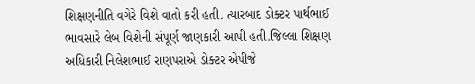શિક્ષણનીતિ વગેરે વિશે વાતો કરી હતી. ત્યારબાદ ડોક્ટર પાર્થભાઈ ભાવસારે લેબ વિશેની સંપૂર્ણ જાણકારી આપી હતી.જિલ્લા શિક્ષણ અધિકારી નિલેશભાઈ રાણપરાએ ડોક્ટર એપીજે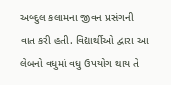અબ્દુલ કલામના જીવન પ્રસંગની વાત કરી હતી. વિદ્યાર્થીઓ દ્વારા આ લેબનો વધુમાં વધુ ઉપયોગ થાય તે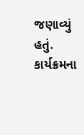જણાવ્યું હતું. કાર્યક્રમના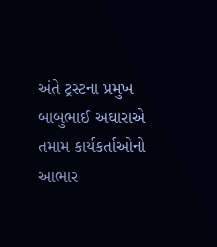અંતે ટ્રસ્ટના પ્રમુખ બાબુભાઈ અઘારાએ તમામ કાર્યકર્તાઓનો આભાર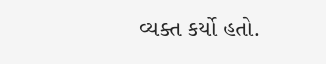વ્યક્ત કર્યો હતો.